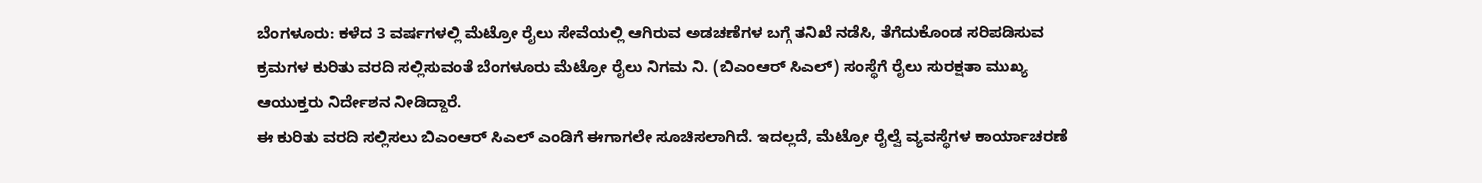ಬೆಂಗಳೂರು: ಕಳೆದ 3 ವರ್ಷಗಳಲ್ಲಿ ಮೆಟ್ರೋ ರೈಲು ಸೇವೆಯಲ್ಲಿ ಆಗಿರುವ ಅಡಚಣೆಗಳ ಬಗ್ಗೆ ತನಿಖೆ ನಡೆಸಿ, ತೆಗೆದುಕೊಂಡ ಸರಿಪಡಿಸುವ ಕ್ರಮಗಳ ಕುರಿತು ವರದಿ ಸಲ್ಲಿಸುವಂತೆ ಬೆಂಗಳೂರು ಮೆಟ್ರೋ ರೈಲು ನಿಗಮ ನಿ. (ಬಿಎಂಆರ್ ಸಿಎಲ್) ಸಂಸ್ಥೆಗೆ ರೈಲು ಸುರಕ್ಷತಾ ಮುಖ್ಯ ಆಯುಕ್ತರು ನಿರ್ದೇಶನ ನೀಡಿದ್ದಾರೆ.
ಈ ಕುರಿತು ವರದಿ ಸಲ್ಲಿಸಲು ಬಿಎಂಆರ್ ಸಿಎಲ್ ಎಂಡಿಗೆ ಈಗಾಗಲೇ ಸೂಚಿಸಲಾಗಿದೆ. ಇದಲ್ಲದೆ, ಮೆಟ್ರೋ ರೈಲ್ವೆ ವ್ಯವಸ್ಥೆಗಳ ಕಾರ್ಯಾಚರಣೆ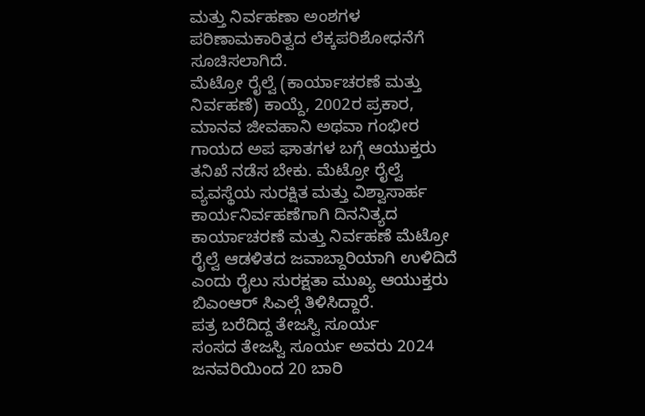ಮತ್ತು ನಿರ್ವಹಣಾ ಅಂಶಗಳ ಪರಿಣಾಮಕಾರಿತ್ವದ ಲೆಕ್ಕಪರಿಶೋಧನೆಗೆ ಸೂಚಿಸಲಾಗಿದೆ.
ಮೆಟ್ರೋ ರೈಲ್ವೆ (ಕಾರ್ಯಾಚರಣೆ ಮತ್ತು ನಿರ್ವಹಣೆ) ಕಾಯ್ದೆ, 2002ರ ಪ್ರಕಾರ, ಮಾನವ ಜೀವಹಾನಿ ಅಥವಾ ಗಂಭೀರ ಗಾಯದ ಅಪ ಘಾತಗಳ ಬಗ್ಗೆ ಆಯುಕ್ತರು ತನಿಖೆ ನಡೆಸ ಬೇಕು. ಮೆಟ್ರೋ ರೈಲ್ವೆ ವ್ಯವಸ್ಥೆಯ ಸುರಕ್ಷಿತ ಮತ್ತು ವಿಶ್ವಾಸಾರ್ಹ ಕಾರ್ಯನಿರ್ವಹಣೆಗಾಗಿ ದಿನನಿತ್ಯದ ಕಾರ್ಯಾಚರಣೆ ಮತ್ತು ನಿರ್ವಹಣೆ ಮೆಟ್ರೋ ರೈಲ್ವೆ ಆಡಳಿತದ ಜವಾಬ್ದಾರಿಯಾಗಿ ಉಳಿದಿದೆ ಎಂದು ರೈಲು ಸುರಕ್ಷತಾ ಮುಖ್ಯ ಆಯುಕ್ತರು ಬಿಎಂಆರ್ ಸಿಎಲ್ಗೆ ತಿಳಿಸಿದ್ದಾರೆ.
ಪತ್ರ ಬರೆದಿದ್ದ ತೇಜಸ್ವಿ ಸೂರ್ಯ
ಸಂಸದ ತೇಜಸ್ವಿ ಸೂರ್ಯ ಅವರು 2024 ಜನವರಿಯಿಂದ 20 ಬಾರಿ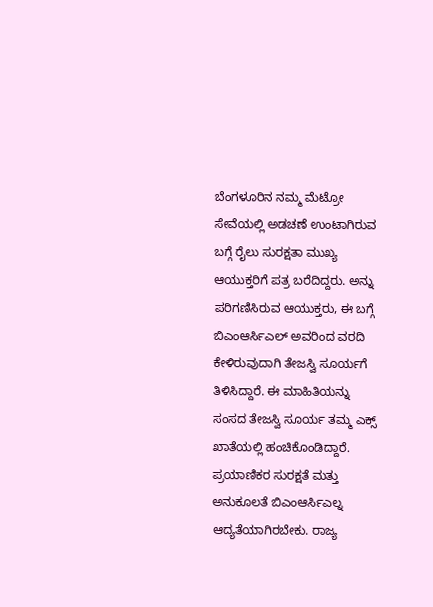ಬೆಂಗಳೂರಿನ ನಮ್ಮ ಮೆಟ್ರೋ ಸೇವೆಯಲ್ಲಿ ಅಡಚಣೆ ಉಂಟಾಗಿರುವ ಬಗ್ಗೆ ರೈಲು ಸುರಕ್ಷತಾ ಮುಖ್ಯ ಆಯುಕ್ತರಿಗೆ ಪತ್ರ ಬರೆದಿದ್ದರು. ಅನ್ನು ಪರಿಗಣಿಸಿರುವ ಆಯುಕ್ತರು, ಈ ಬಗ್ಗೆ ಬಿಎಂಆರ್ಸಿಎಲ್ ಅವರಿಂದ ವರದಿ ಕೇಳಿರುವುದಾಗಿ ತೇಜಸ್ವಿ ಸೂರ್ಯಗೆ ತಿಳಿಸಿದ್ದಾರೆ. ಈ ಮಾಹಿತಿಯನ್ನು ಸಂಸದ ತೇಜಸ್ವಿ ಸೂರ್ಯ ತಮ್ಮ ಎಕ್ಸ್ ಖಾತೆಯಲ್ಲಿ ಹಂಚಿಕೊಂಡಿದ್ದಾರೆ. ಪ್ರಯಾಣಿಕರ ಸುರಕ್ಷತೆ ಮತ್ತು ಅನುಕೂಲತೆ ಬಿಎಂಆರ್ಸಿಎಲ್ನ ಆದ್ಯತೆಯಾಗಿರಬೇಕು. ರಾಜ್ಯ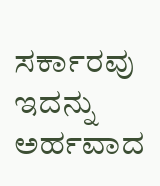ಸರ್ಕಾರವು ಇದನ್ನು ಅರ್ಹವಾದ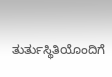ತುರ್ತುಸ್ಥಿತಿಯೊಂದಿಗೆ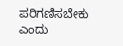ಪರಿಗಣಿಸಬೇಕು ಎಂದು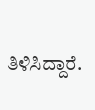ತಿಳಿಸಿದ್ದಾರೆ.